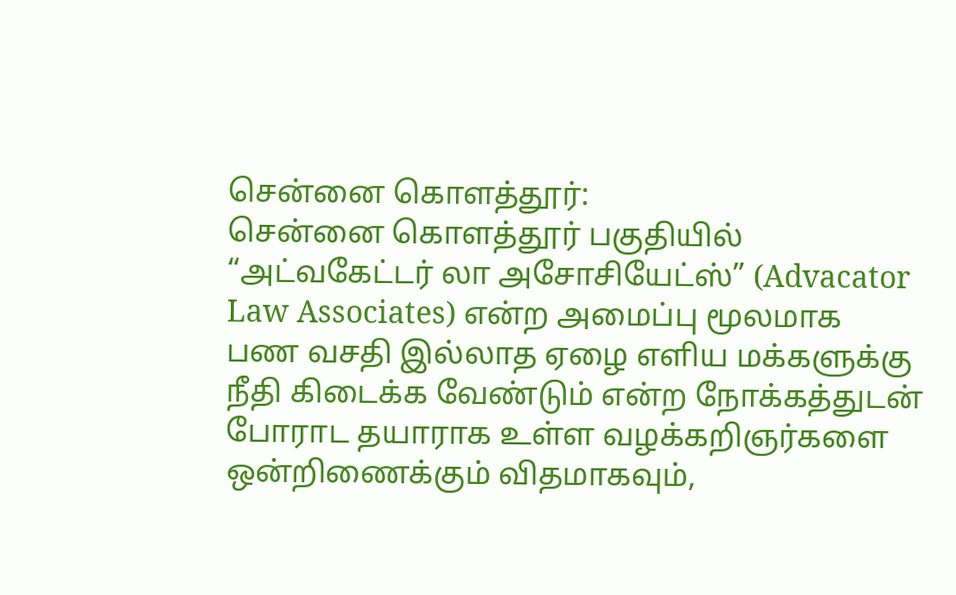சென்னை கொளத்தூர்:
சென்னை கொளத்தூர் பகுதியில்
“அட்வகேட்டர் லா அசோசியேட்ஸ்” (Advacator Law Associates) என்ற அமைப்பு மூலமாக
பண வசதி இல்லாத ஏழை எளிய மக்களுக்கு நீதி கிடைக்க வேண்டும் என்ற நோக்கத்துடன் போராட தயாராக உள்ள வழக்கறிஞர்களை ஒன்றிணைக்கும் விதமாகவும்,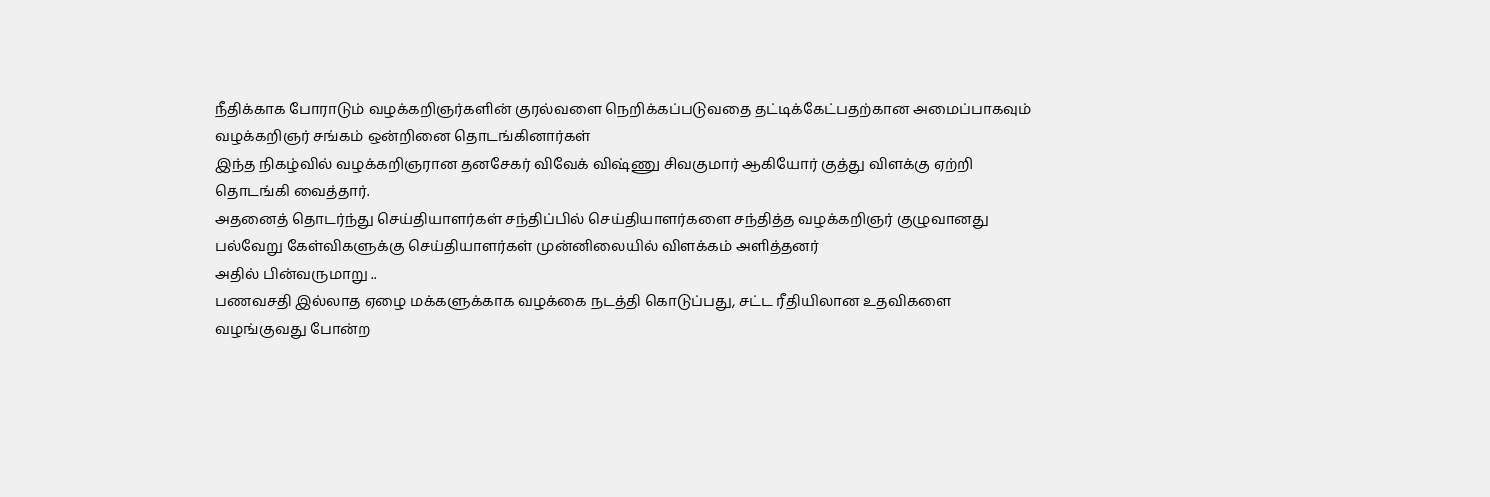நீதிக்காக போராடும் வழக்கறிஞர்களின் குரல்வளை நெறிக்கப்படுவதை தட்டிக்கேட்பதற்கான அமைப்பாகவும் வழக்கறிஞர் சங்கம் ஒன்றினை தொடங்கினார்கள்
இந்த நிகழ்வில் வழக்கறிஞரான தனசேகர் விவேக் விஷ்ணு சிவகுமார் ஆகியோர் குத்து விளக்கு ஏற்றி தொடங்கி வைத்தார்.
அதனைத் தொடர்ந்து செய்தியாளர்கள் சந்திப்பில் செய்தியாளர்களை சந்தித்த வழக்கறிஞர் குழுவானது பல்வேறு கேள்விகளுக்கு செய்தியாளர்கள் முன்னிலையில் விளக்கம் அளித்தனர்
அதில் பின்வருமாறு ..
பணவசதி இல்லாத ஏழை மக்களுக்காக வழக்கை நடத்தி கொடுப்பது, சட்ட ரீதியிலான உதவிகளை வழங்குவது போன்ற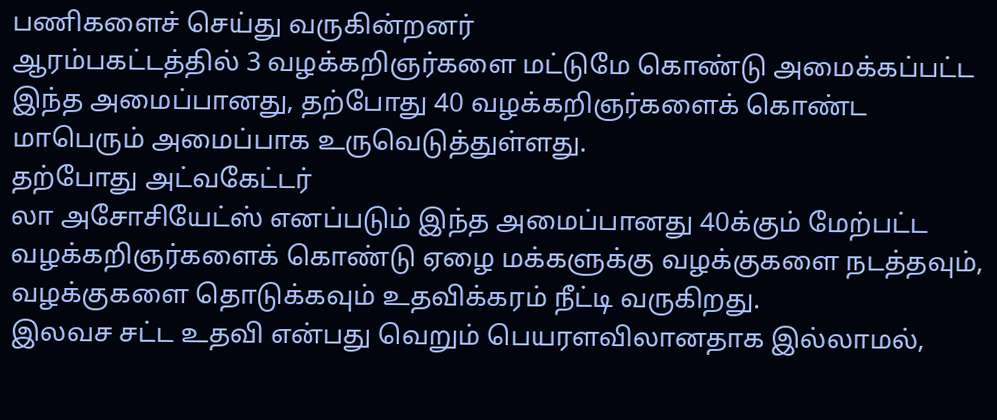பணிகளைச் செய்து வருகின்றனர்
ஆரம்பகட்டத்தில் 3 வழக்கறிஞர்களை மட்டுமே கொண்டு அமைக்கப்பட்ட இந்த அமைப்பானது, தற்போது 40 வழக்கறிஞர்களைக் கொண்ட மாபெரும் அமைப்பாக உருவெடுத்துள்ளது.
தற்போது அட்வகேட்டர்
லா அசோசியேட்ஸ் எனப்படும் இந்த அமைப்பானது 40க்கும் மேற்பட்ட வழக்கறிஞர்களைக் கொண்டு ஏழை மக்களுக்கு வழக்குகளை நடத்தவும், வழக்குகளை தொடுக்கவும் உதவிக்கரம் நீட்டி வருகிறது.
இலவச சட்ட உதவி என்பது வெறும் பெயரளவிலானதாக இல்லாமல்,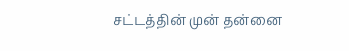சட்டத்தின் முன் தன்னை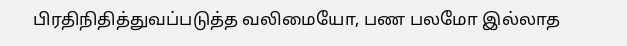பிரதிநிதித்துவப்படுத்த வலிமையோ, பண பலமோ இல்லாத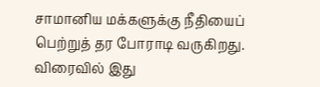சாமானிய மக்களுக்கு நீதியைப் பெற்றுத் தர போராடி வருகிறது. விரைவில் இது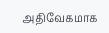அதிவேகமாக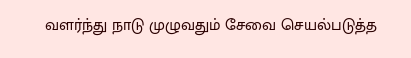வளர்ந்து நாடு முழுவதும் சேவை செயல்படுத்த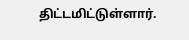திட்டமிட்டுள்ளார்.